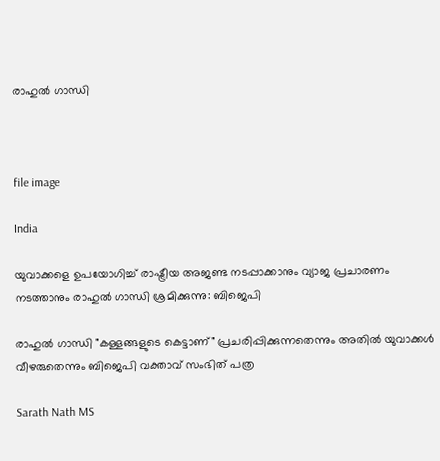രാഹുൽ ഗാന്ധി



file image

India

യുവാക്കളെ ഉപയോഗിച്ച് രാഷ്ട്രീയ അജണ്ട നടപ്പാക്കാനും വ്യാജ പ്രചാരണം നടത്താനും രാഹുൽ ഗാന്ധി ശ്രമിക്കുന്നു: ബിജെപി

രാഹുൽ ഗാന്ധി "കള്ളങ്ങളുടെ കെട്ടാണ്" പ്രചരിപ്പിക്കുന്നതെന്നും അതിൽ യുവാക്കൾ വീഴരുതെന്നും ബിജെപി വക്താവ് സംഭിത് പത്ര

Sarath Nath MS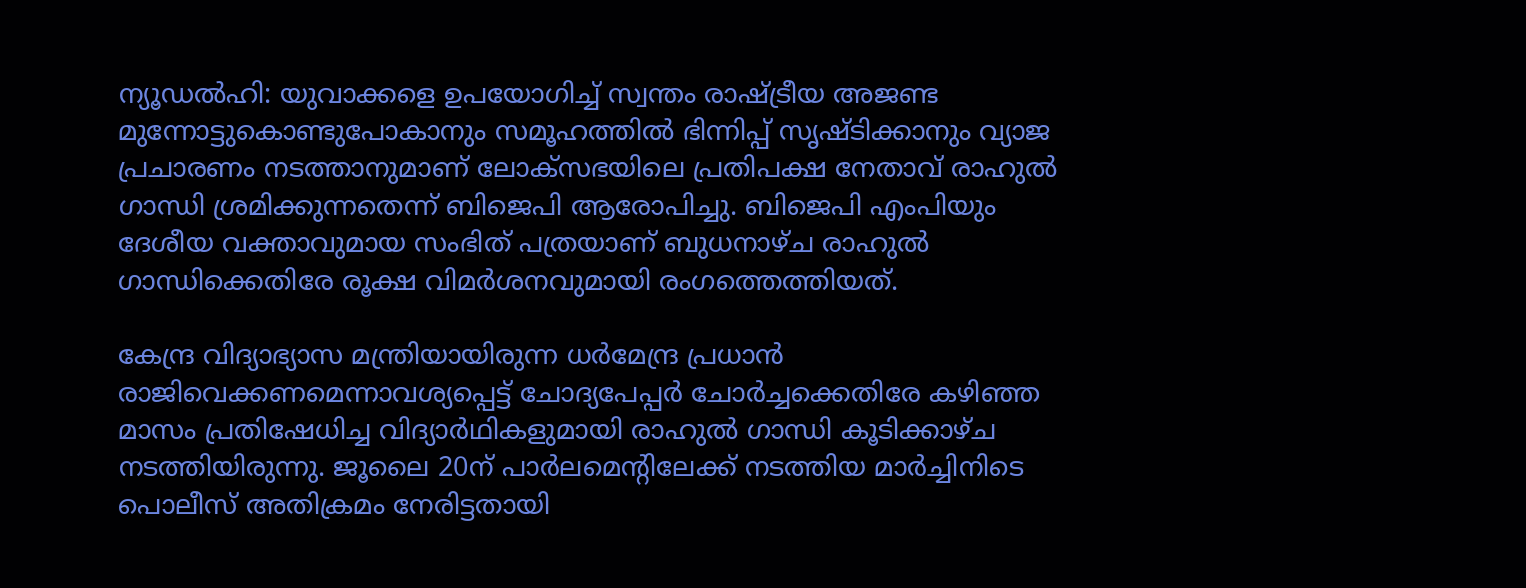ന്യൂഡൽഹി: യുവാക്കളെ ഉപയോഗിച്ച് സ്വന്തം രാഷ്ട്രീയ അജണ്ട മുന്നോട്ടുകൊണ്ടുപോകാനും സമൂഹത്തിൽ ഭിന്നിപ്പ് സൃഷ്ടിക്കാനും വ്യാജ പ്രചാരണം നടത്താനുമാണ് ലോക്സഭയിലെ പ്രതിപക്ഷ നേതാവ് രാഹുൽ ഗാന്ധി ശ്രമിക്കുന്നതെന്ന് ബിജെപി ആരോപിച്ചു. ബിജെപി എംപിയും ദേശീയ വക്താവുമായ സംഭിത് പത്രയാണ് ബുധനാഴ്ച രാഹുൽ ഗാന്ധിക്കെതിരേ രൂക്ഷ വിമർശനവുമായി രംഗത്തെത്തിയത്.

കേന്ദ്ര വിദ്യാഭ്യാസ മന്ത്രിയായിരുന്ന ധർമേന്ദ്ര പ്രധാൻ രാജിവെക്കണമെന്നാവശ്യപ്പെട്ട് ചോദ്യപേപ്പർ ചോർച്ചക്കെതിരേ കഴിഞ്ഞ മാസം പ്രതിഷേധിച്ച വിദ്യാർഥികളുമായി രാഹുൽ ഗാന്ധി കൂടിക്കാഴ്ച നടത്തിയിരുന്നു. ജൂലൈ 20ന് പാർലമെന്‍റിലേക്ക് നടത്തിയ മാർച്ചിനിടെ പൊലീസ് അതിക്രമം നേരിട്ടതായി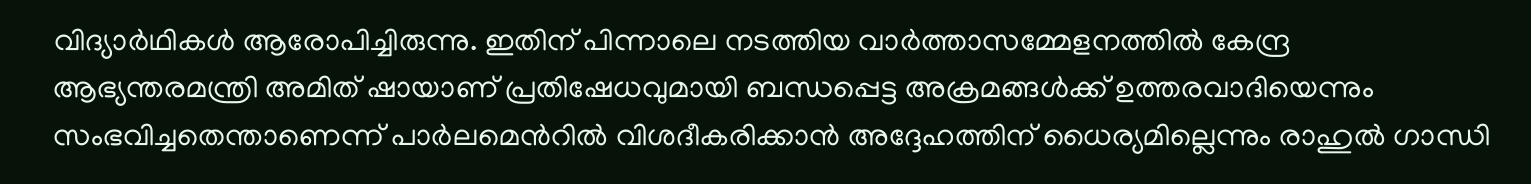വിദ്യാർഥികൾ ആരോപിച്ചിരുന്നു. ഇതിന് പിന്നാലെ നടത്തിയ വാർത്താസമ്മേളനത്തിൽ കേന്ദ്ര ആഭ്യന്തരമന്ത്രി അമിത് ഷായാണ് പ്രതിഷേധവുമായി ബന്ധപ്പെട്ട അക്രമങ്ങൾക്ക് ഉത്തരവാദിയെന്നും സംഭവിച്ചതെന്താണെന്ന് പാർലമെന്‍റിൽ വിശദീകരിക്കാൻ അദ്ദേഹത്തിന് ധൈര്യമില്ലെന്നും രാഹുൽ ഗാന്ധി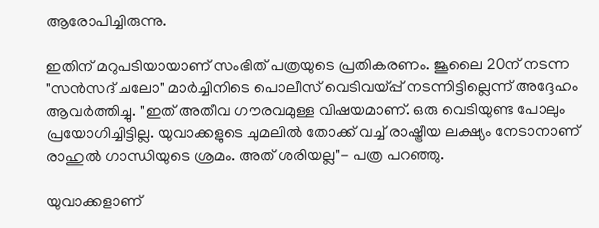ആരോപിച്ചിരുന്നു.

ഇതിന് മറുപടിയായാണ് സംഭിത് പത്രയുടെ പ്രതികരണം. ജൂലൈ 20ന് നടന്ന "സൻസദ് ചലോ" മാർച്ചിനിടെ പൊലീസ് വെടിവയ്പ്പ് നടന്നിട്ടില്ലെന്ന് അദ്ദേഹം ആവർത്തിച്ചു. "ഇത് അതീവ ഗൗരവമുള്ള വിഷയമാണ്. ഒരു വെടിയുണ്ട പോലും പ്രയോഗിച്ചിട്ടില്ല. യുവാക്കളുടെ ചുമലിൽ തോക്ക് വച്ച് രാഷ്ട്രീയ ലക്ഷ്യം നേടാനാണ് രാഹുൽ ഗാന്ധിയുടെ ശ്രമം. അത് ശരിയല്ല"- പത്ര പറഞ്ഞു.

യുവാക്കളാണ്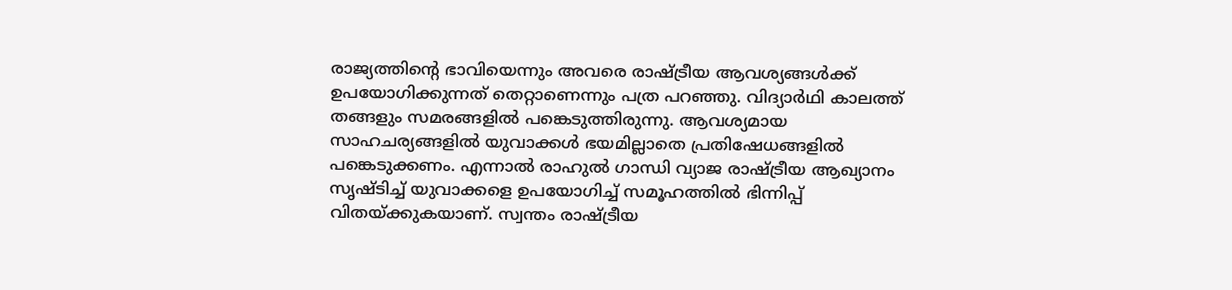രാജ്യത്തിന്‍റെ ഭാവിയെന്നും അവരെ രാഷ്ട്രീയ ആവശ്യങ്ങൾക്ക് ഉപയോഗിക്കുന്നത് തെറ്റാണെന്നും പത്ര പറഞ്ഞു. വിദ്യാർഥി കാലത്ത് തങ്ങളും സമരങ്ങളിൽ പങ്കെടുത്തിരുന്നു. ആവശ്യമായ സാഹചര്യങ്ങളിൽ യുവാക്കൾ ഭയമില്ലാതെ പ്രതിഷേധങ്ങളിൽ പങ്കെടുക്കണം. എന്നാൽ രാഹുൽ ഗാന്ധി വ്യാജ രാഷ്ട്രീയ ആഖ്യാനം സൃഷ്ടിച്ച് യുവാക്കളെ ഉപയോഗിച്ച് സമൂഹത്തിൽ ഭിന്നിപ്പ് വിതയ്ക്കുകയാണ്. സ്വന്തം രാഷ്ട്രീയ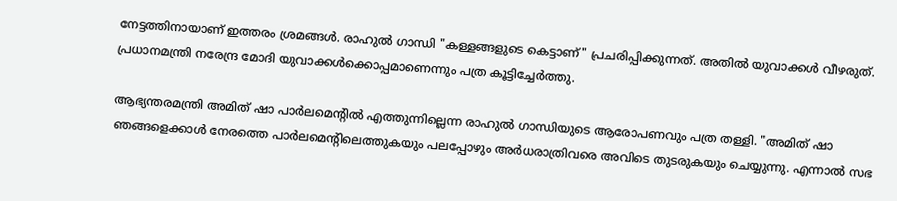നേട്ടത്തിനായാണ് ഇത്തരം ശ്രമങ്ങൾ. രാഹുൽ ഗാന്ധി "കള്ളങ്ങളുടെ കെട്ടാണ്" പ്രചരിപ്പിക്കുന്നത്. അതിൽ യുവാക്കൾ വീഴരുത്. പ്രധാനമന്ത്രി നരേന്ദ്ര മോദി യുവാക്കൾക്കൊപ്പമാണെന്നും പത്ര കൂട്ടിച്ചേർത്തു.

ആഭ്യന്തരമന്ത്രി അമിത് ഷാ പാർലമെന്‍റിൽ എത്തുന്നില്ലെന്ന രാഹുൽ ഗാന്ധിയുടെ ആരോപണവും പത്ര തള്ളി. "അമിത് ഷാ ഞങ്ങളെക്കാൾ നേരത്തെ പാർലമെന്‍റിലെത്തുകയും പലപ്പോഴും അർധരാത്രിവരെ അവിടെ തുടരുകയും ചെയ്യുന്നു. എന്നാൽ സഭ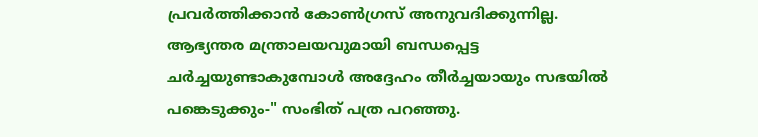പ്രവർത്തിക്കാൻ കോൺഗ്രസ് അനുവദിക്കുന്നില്ല. ആഭ്യന്തര മന്ത്രാലയവുമായി ബന്ധപ്പെട്ട ചർച്ചയുണ്ടാകുമ്പോൾ അദ്ദേഹം തീർച്ചയായും സഭയിൽ പങ്കെടുക്കും-" സംഭിത് പത്ര പറഞ്ഞു.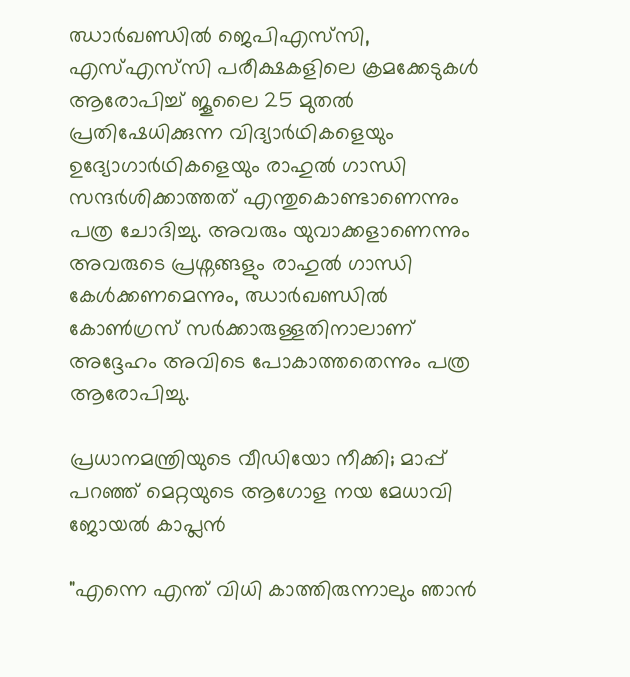ഝാർഖണ്ഡിൽ ജെപിഎസ്‌സി, എസ്എസ്‌സി പരീക്ഷകളിലെ ക്രമക്കേടുകൾ ആരോപിച്ച് ജൂലൈ 25 മുതൽ പ്രതിഷേധിക്കുന്ന വിദ്യാർഥികളെയും ഉദ്യോഗാർഥികളെയും രാഹുൽ ഗാന്ധി സന്ദർശിക്കാത്തത് എന്തുകൊണ്ടാണെന്നും പത്ര ചോദിച്ചു. അവരും യുവാക്കളാണെന്നും അവരുടെ പ്രശ്നങ്ങളും രാഹുൽ ഗാന്ധി കേൾക്കണമെന്നും, ഝാർഖണ്ഡിൽ കോൺഗ്രസ് സർക്കാരുള്ളതിനാലാണ് അദ്ദേഹം അവിടെ പോകാത്തതെന്നും പത്ര ആരോപിച്ചു.

പ്രധാനമന്ത്രിയുടെ വീഡിയോ നീക്കി; മാപ്പ് പറഞ്ഞ് മെറ്റയുടെ ആഗോള നയ മേധാവി ജോയൽ കാപ്ലൻ

"എന്നെ എന്ത് വിധി കാത്തിരുന്നാലും ഞാൻ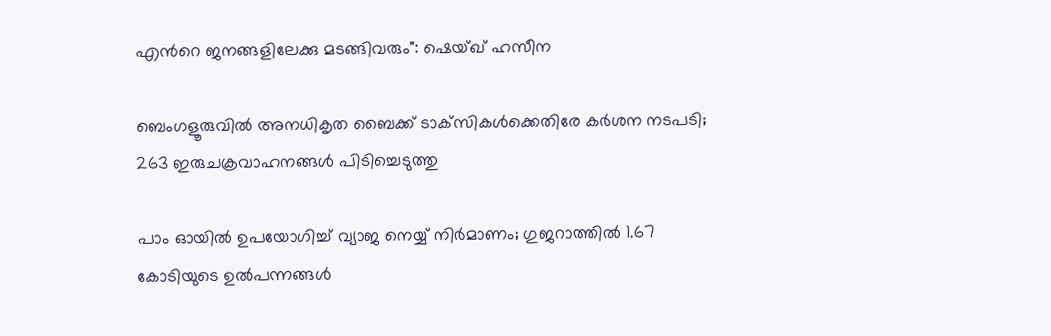എന്‍റെ ജനങ്ങളിലേക്കു മടങ്ങിവരും": ഷെയ്ഖ് ഹസീന

ബെംഗളൂരുവിൽ അനധികൃത ബൈക്ക് ടാക്‌സികൾക്കെതിരേ കർശന നടപടി; 263 ഇരുചക്രവാഹനങ്ങൾ പിടിച്ചെടുത്തു

പാം ഓയിൽ ഉപയോഗിച്ച് വ്യാജ നെയ്യ് നിർമാണം; ഗുജറാത്തിൽ 1.67 കോടിയുടെ ഉൽപന്നങ്ങൾ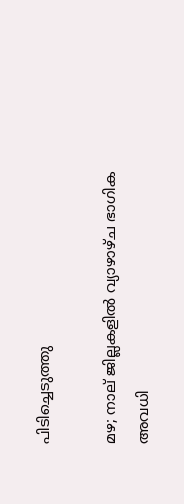പിടിച്ചെടുത്തു

മഴ; നാല് ജില്ലകളിൽ വ്യാഴാഴ്ച ഭാഗിക അവധി